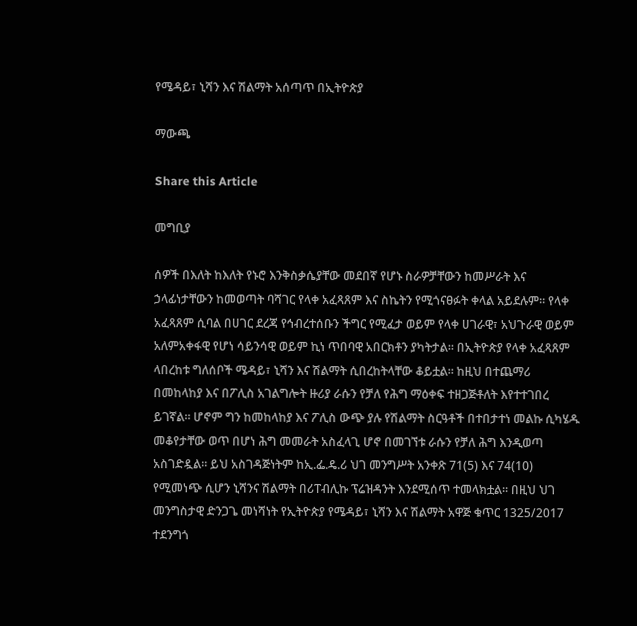የሜዳይ፣ ኒሻን እና ሽልማት አሰጣጥ በኢትዮጵያ

ማውጫ

Share this Article

መግቢያ

ሰዎች በእለት ከእለት የኑሮ እንቅስቃሴያቸው መደበኛ የሆኑ ስራዎቻቸውን ከመሥራት እና ኃላፊነታቸውን ከመወጣት ባሻገር የላቀ አፈጻጸም እና ስኬትን የሚጎናፀፉት ቀላል አይደሉም። የላቀ አፈጻጸም ሲባል በሀገር ደረጃ የኅብረተሰቡን ችግር የሚፈታ ወይም የላቀ ሀገራዊ፣ አህጉራዊ ወይም አለምአቀፋዊ የሆነ ሳይንሳዊ ወይም ኪነ ጥበባዊ አበርክቶን ያካትታል። በኢትዮጵያ የላቀ አፈጻጸም ላበረከቱ ግለሰቦች ሜዳይ፣ ኒሻን እና ሽልማት ሲበረከትላቸው ቆይቷል። ከዚህ በተጨማሪ በመከላከያ እና በፖሊስ አገልግሎት ዙሪያ ራሱን የቻለ የሕግ ማዕቀፍ ተዘጋጅቶለት እየተተገበረ ይገኛል። ሆኖም ግን ከመከላከያ እና ፖሊስ ውጭ ያሉ የሽልማት ስርዓቶች በተበታተነ መልኩ ሲካሄዱ መቆየታቸው ወጥ በሆነ ሕግ መመራት አስፈላጊ ሆኖ በመገኘቱ ራሱን የቻለ ሕግ እንዲወጣ አስገድዷል። ይህ አስገዳጅነትም ከኢ.ፌ.ዴ.ሪ ህገ መንግሥት አንቀጽ 71(5) እና 74(10) የሚመነጭ ሲሆን ኒሻንና ሽልማት በሪፐብሊኩ ፕሬዝዳንት እንደሚሰጥ ተመላክቷል። በዚህ ህገ መንግስታዊ ድንጋጌ መነሻነት የኢትዮጵያ የሜዳይ፣ ኒሻን እና ሽልማት አዋጅ ቁጥር 1325/2017 ተደንግጎ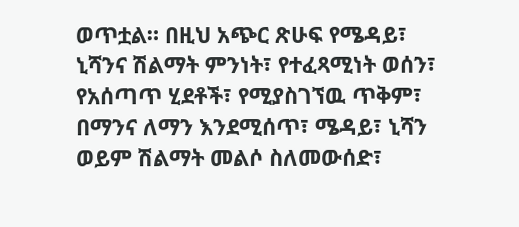ወጥቷል። በዚህ አጭር ጽሁፍ የሜዳይ፣ ኒሻንና ሽልማት ምንነት፣ የተፈጻሚነት ወሰን፣ የአሰጣጥ ሂደቶች፣ የሚያስገኘዉ ጥቅም፣ በማንና ለማን እንደሚሰጥ፣ ሜዳይ፣ ኒሻን ወይም ሽልማት መልሶ ስለመውሰድ፣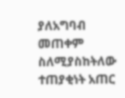ያለአግባብ መጠቀም ስለሚያስከትለው ተጠያቂነት አጠር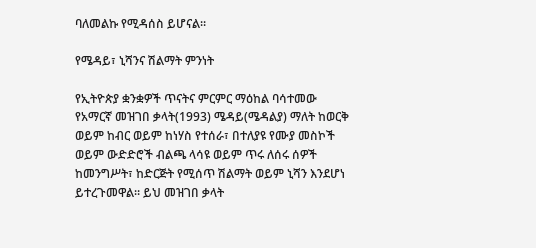ባለመልኩ የሚዳሰስ ይሆናል።

የሜዳይ፣ ኒሻንና ሽልማት ምንነት

የኢትዮጵያ ቋንቋዎች ጥናትና ምርምር ማዕከል ባሳተመው የአማርኛ መዝገበ ቃላት(1993) ሜዳይ(ሜዳልያ) ማለት ከወርቅ ወይም ከብር ወይም ከነሃስ የተሰራ፣ በተለያዩ የሙያ መስኮች ወይም ውድድሮች ብልጫ ላሳዩ ወይም ጥሩ ለሰሩ ሰዎች ከመንግሥት፣ ከድርጅት የሚሰጥ ሽልማት ወይም ኒሻን እንደሆነ ይተረጉመዋል። ይህ መዝገበ ቃላት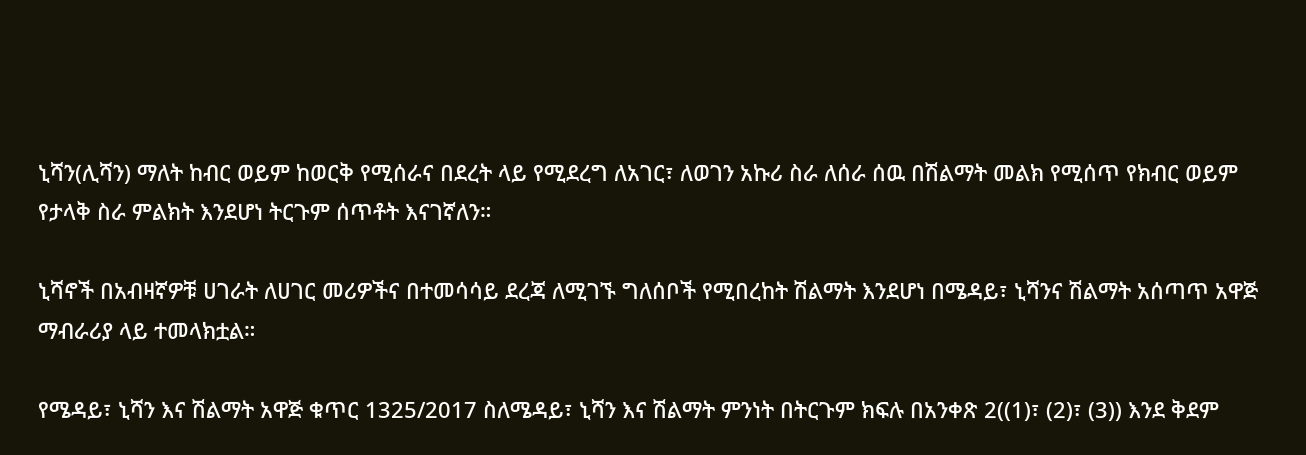ኒሻን(ሊሻን) ማለት ከብር ወይም ከወርቅ የሚሰራና በደረት ላይ የሚደረግ ለአገር፣ ለወገን አኩሪ ስራ ለሰራ ሰዉ በሽልማት መልክ የሚሰጥ የክብር ወይም የታላቅ ስራ ምልክት እንደሆነ ትርጉም ሰጥቶት እናገኛለን።

ኒሻኖች በአብዛኛዎቹ ሀገራት ለሀገር መሪዎችና በተመሳሳይ ደረጃ ለሚገኙ ግለሰቦች የሚበረከት ሽልማት እንደሆነ በሜዳይ፣ ኒሻንና ሽልማት አሰጣጥ አዋጅ ማብራሪያ ላይ ተመላክቷል።

የሜዳይ፣ ኒሻን እና ሽልማት አዋጅ ቁጥር 1325/2017 ስለሜዳይ፣ ኒሻን እና ሽልማት ምንነት በትርጉም ክፍሉ በአንቀጽ 2((1)፣ (2)፣ (3)) እንደ ቅደም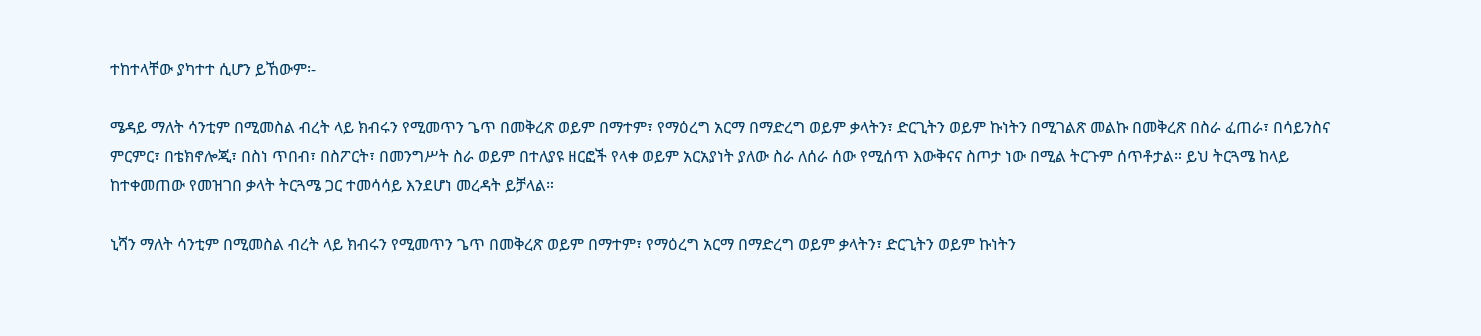ተከተላቸው ያካተተ ሲሆን ይኸውም፡-

ሜዳይ ማለት ሳንቲም በሚመስል ብረት ላይ ክብሩን የሚመጥን ጌጥ በመቅረጽ ወይም በማተም፣ የማዕረግ አርማ በማድረግ ወይም ቃላትን፣ ድርጊትን ወይም ኩነትን በሚገልጽ መልኩ በመቅረጽ በስራ ፈጠራ፣ በሳይንስና ምርምር፣ በቴክኖሎጂ፣ በስነ ጥበብ፣ በስፖርት፣ በመንግሥት ስራ ወይም በተለያዩ ዘርፎች የላቀ ወይም አርአያነት ያለው ስራ ለሰራ ሰው የሚሰጥ እውቅናና ስጦታ ነው በሚል ትርጉም ሰጥቶታል። ይህ ትርጓሜ ከላይ ከተቀመጠው የመዝገበ ቃላት ትርጓሜ ጋር ተመሳሳይ እንደሆነ መረዳት ይቻላል።

ኒሻን ማለት ሳንቲም በሚመስል ብረት ላይ ክብሩን የሚመጥን ጌጥ በመቅረጽ ወይም በማተም፣ የማዕረግ አርማ በማድረግ ወይም ቃላትን፣ ድርጊትን ወይም ኩነትን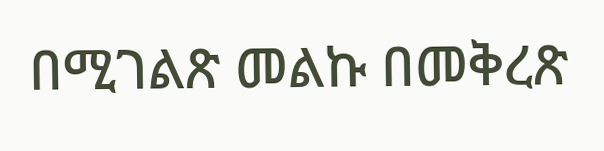በሚገልጽ መልኩ በመቅረጽ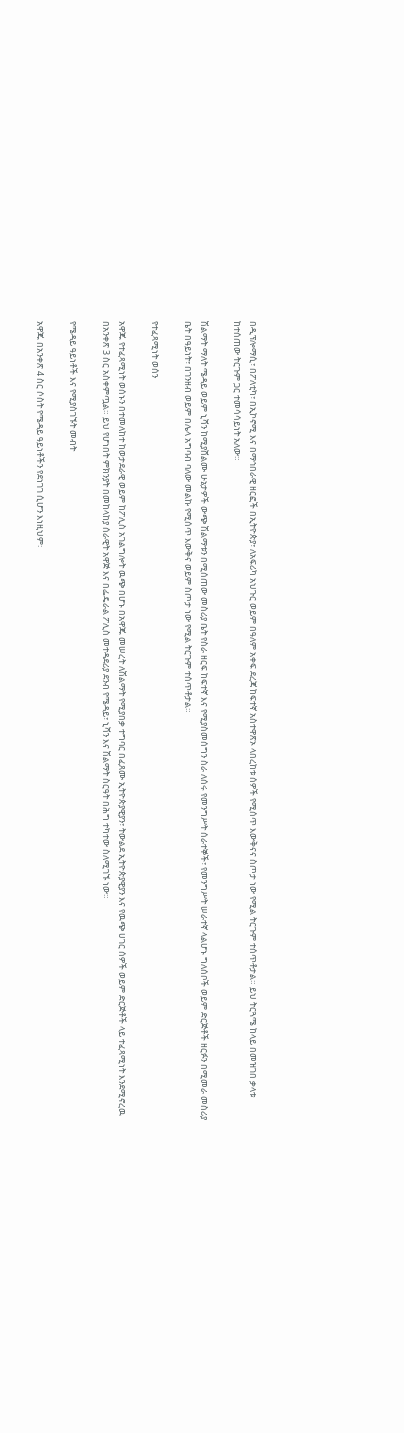በዲፕሎማሲ፣ በፖለቲካ፣ በኢኮኖሚ እና በማኅበራዊ ዘርፎች በኢትዮጵያ፣ ለአፍሪካ አህጉር ወይም በዓለም አቀፍ ደረጃ ከፍተኛ አስተዋጽኦ ላበረከቱ ሰዎች የሚሰጥ እውቅናና ስጦታ ነው የሚል ትርጉም ተሰጥቶታል። ይህ ትርጓሜ ከላይ በመዝገበ ቃላቱ ከተሰጠው ትርጉም ጋር ተመሳሳይነት አለው።

ሽልማት ማለት ሜዳይ ወይም ኒሻን ከሚያሸልሙ ሁኔታዎች ውጭ ሽልማቱን በሚሰጠው መስሪያ ቤት የስራ ዘርፍ ከፍተኛ እና የሚያስመሰግን ስራ ለሰሩ የመንግሥት ሰራተኞች፣ የመንግሥት ሠራተኛ ላልሆኑ ግለሰቦች ወይም ድርጅቶች ዘርፉን በሚመራ መስሪያ ቤት በዓይነት፣ በገንዘብ ወይም በሌላ አግባብ ባለው መልኩ የሚሰጥ እውቅና ወይም ስጦታ ነው የሚል ትርጉም ተሰጥቶታል።

የተፈጻሚነት ወሰን

አዋጁ የተፈጻሚነት ወሰኑን በተመለከተ ከወታደራዊ ወይም ከፖሊስ አገልግሎት ዉጭ በሆኑ በአዋጁ መሠረት ለሽልማት የሚያበቃ ተግባር በፈጸሙ ኢትዮጵያዊያን፣ ትውልደ ኢትዮጵያዊያን እና የዉጭ ሀገር ሰዎች ወይም ድርጅቶች ላይ ተፈጻሚነት እንደሚኖረዉ በአንቀጽ 3 ስር አስቀምጧል። ይህ የሆነበት ምክንያት በመከላከያ ሰራዊት አዋጅ እና በፌዴራል ፖሊስ መተዳደሪያ ደንብ የሜዳይ፣ ኒሻን እና ሽልማት ስርዓት በሕግ ተካተው ስለሚገኙ ነው።

የሜዳይ ዓይነቶች እና የሚያስገኙት መብት

አዋጁ በአንቀጽ 4 ስር ሶስት የሜዳይ ዓይነቶችን የደነገገ ሲሆን እነዚህም፡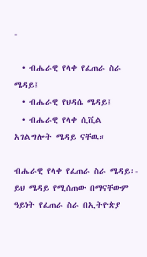-

  • ብሔራዊ የላቀ የፈጠራ ስራ ሜዳይ፤
  • ብሔራዊ የህዳሴ ሜዳይ፤
  • ብሔራዊ የላቀ ሲቪል አገልግሎት ሜዳይ ናቸዉ።

ብሔራዊ የላቀ የፈጠራ ስራ ሜዳይ፡- ይህ ሜዳይ የሚሰጠው በማናቸውም ዓይነት የፈጠራ ስራ በኢትዮጵያ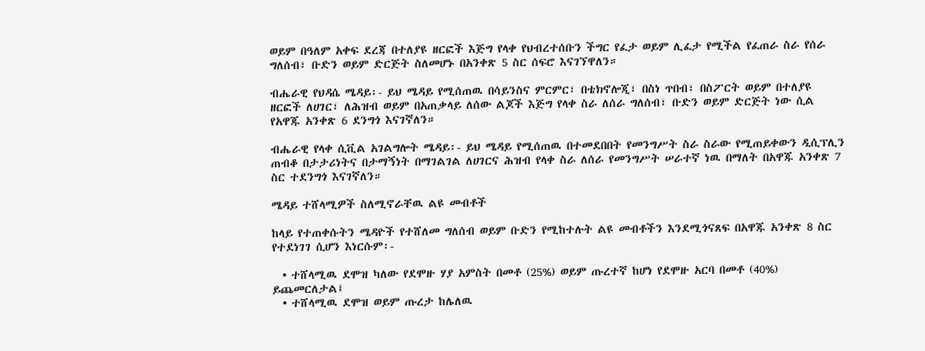ወይም በዓለም አቀፍ ደረጃ በተለያዩ ዘርፎች እጅግ የላቀ የህብረተሰቡን ችግር የፈታ ወይም ሊፈታ የሚችል የፈጠራ ስራ የሰራ ግለሰብ፣ ቡድን ወይም ድርጅት ስለመሆኑ በአንቀጽ 5 ስር ሰፍሮ እናገኘዋለን።

ብሔራዊ የህዳሴ ሜዳይ፡- ይህ ሜዳይ የሚሰጠዉ በሳይንስና ምርምር፣ በቴክኖሎጂ፣ በስነ ጥበብ፣ በስፖርት ወይም በተለያዩ ዘርፎች ለሀገር፣ ለሕዝብ ወይም በአጠቃላይ ለሰው ልጆች እጅግ የላቀ ስራ ለሰራ ግለሰብ፣ ቡድን ወይም ድርጅት ነው ሲል የአዋጁ አንቀጽ 6 ደንግጎ እናገኛለን።

ብሔራዊ የላቀ ሲቪል አገልግሎት ሜዳይ፡- ይህ ሜዳይ የሚሰጠዉ በተመደበበት የመንግሥት ስራ ስራው የሚጠይቀውን ዲሲፕሊን ጠብቆ በታታሪነትና በታማኝነት በማገልገል ለሀገርና ሕዝብ የላቀ ስራ ለሰራ የመንግሥት ሠራተኛ ነዉ በማለት በአዋጁ አንቀጽ 7 ስር ተደንግጎ እናገኛለን።

ሜዳይ ተሸላሚዎች ስለሚኖራቸዉ ልዩ መብቶች

ከላይ የተጠቀሱትን ሜዳዮች የተሸለመ ግለሰብ ወይም ቡድን የሚከተሉት ልዩ መብቶችን እንደሚጎናጸፍ በአዋጁ አንቀጽ 8 ስር የተደነገገ ሲሆን እነርሱም፡-

  • ተሸላሚዉ ደሞዝ ካለው የደሞዙ ሃያ አምስት በመቶ (25%) ወይም ጡረተኛ ከሆነ የደሞዙ አርባ በመቶ (40%) ይጨመርለታል፤
  • ተሸላሚዉ ደሞዝ ወይም ጡረታ ከሌለዉ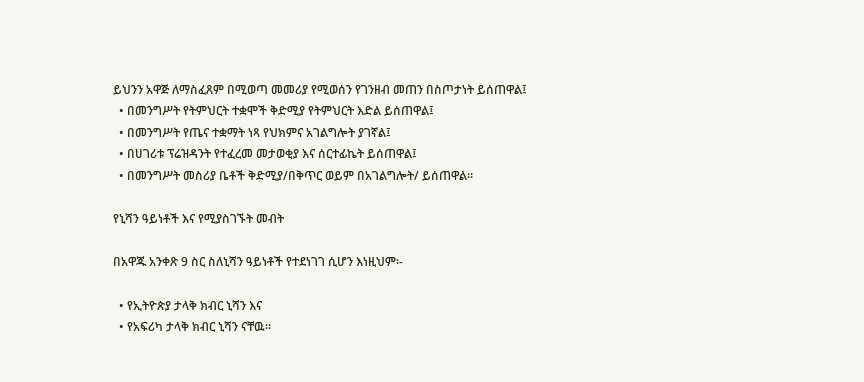ይህንን አዋጅ ለማስፈጸም በሚወጣ መመሪያ የሚወሰን የገንዘብ መጠን በስጦታነት ይሰጠዋል፤
  • በመንግሥት የትምህርት ተቋሞች ቅድሚያ የትምህርት እድል ይሰጠዋል፤
  • በመንግሥት የጤና ተቋማት ነጻ የህክምና አገልግሎት ያገኛል፤
  • በሀገሪቱ ፕሬዝዳንት የተፈረመ መታወቂያ እና ሰርተፊኬት ይሰጠዋል፤
  • በመንግሥት መስሪያ ቤቶች ቅድሚያ/በቅጥር ወይም በአገልግሎት/ ይሰጠዋል።

የኒሻን ዓይነቶች እና የሚያስገኙት መብት

በአዋጁ አንቀጽ 9 ስር ስለኒሻን ዓይነቶች የተደነገገ ሲሆን እነዚህም፡-

  • የኢትዮጵያ ታላቅ ክብር ኒሻን እና
  • የአፍሪካ ታላቅ ክብር ኒሻን ናቸዉ።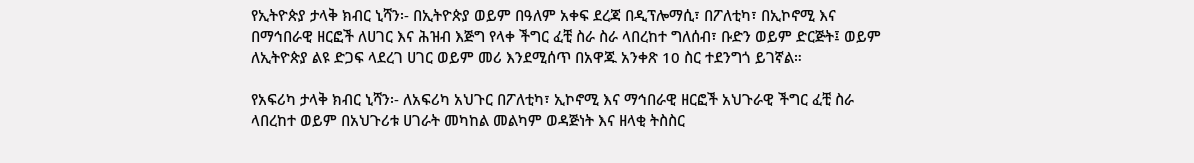የኢትዮጵያ ታላቅ ክብር ኒሻን፡- በኢትዮጵያ ወይም በዓለም አቀፍ ደረጃ በዲፕሎማሲ፣ በፖለቲካ፣ በኢኮኖሚ እና በማኅበራዊ ዘርፎች ለሀገር እና ሕዝብ እጅግ የላቀ ችግር ፈቺ ስራ ስራ ላበረከተ ግለሰብ፣ ቡድን ወይም ድርጅት፤ ወይም ለኢትዮጵያ ልዩ ድጋፍ ላደረገ ሀገር ወይም መሪ እንደሚሰጥ በአዋጁ አንቀጽ 10 ስር ተደንግጎ ይገኛል።

የአፍሪካ ታላቅ ክብር ኒሻን፡- ለአፍሪካ አህጉር በፖለቲካ፣ ኢኮኖሚ እና ማኅበራዊ ዘርፎች አህጉራዊ ችግር ፈቺ ስራ ላበረከተ ወይም በአህጉሪቱ ሀገራት መካከል መልካም ወዳጅነት እና ዘላቂ ትስስር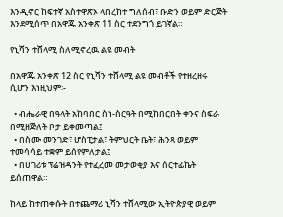እንዲኖር ከፍተኛ አስተዋጽኦ ላበረከተ ግለሰብ፣ ቡድን ወይም ድርጅት እንደሚሰጥ በአዋጁ አንቀጽ 11 ስር ተደንግጎ ይገኛል።

የኒሻን ተሸላሚ ስለሚኖረዉ ልዩ መብት

በአዋጁ አንቀጽ 12 ስር የኒሻን ተሸላሚ ልዩ መብቶች የተዘረዘሩ ሲሆን እነዚህም፡-

  • ብሔራዊ በዓላት አከባበር ስነ-ስርዓት በሚከበርበት ቀንና ስፍራ በሚዘጅለት ቦታ ይቀመጣል፤
  • በስሙ መንገድ፣ ሆስፒታል፣ ትምህርት ቤት፣ ሕንጻ ወይም ተመሳሳይ ተቋም ይሰየምለታል፤
  • በሀገሪቱ ፕሬዝዳንት የተፈረመ መታወቂያ እና ሰርተፊኬት ይሰጠዋል።

ከላይ ከተጠቀሱት በተጨማሪ ኒሻን ተሸላሚው ኢትዮጵያዊ ወይም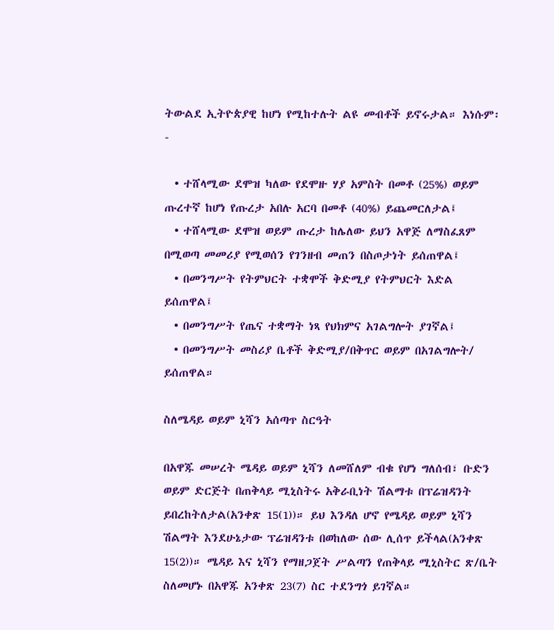ትውልደ ኢትዮጵያዊ ከሆነ የሚከተሉት ልዩ መብቶች ይኖሩታል። እነሱም፡-

  • ተሸላሚው ደሞዝ ካለው የደሞዙ ሃያ አምስት በመቶ (25%) ወይም ጡረተኛ ከሆነ የጡረታ አበሉ አርባ በመቶ (40%) ይጨመርለታል፤
  • ተሸላሚው ደሞዝ ወይም ጡረታ ከሌለው ይህን አዋጅ ለማስፈጸም በሚወጣ መመሪያ የሚወሰን የገንዘብ መጠን በስጦታነት ይሰጠዋል፤
  • በመንግሥት የትምህርት ተቋሞች ቅድሚያ የትምህርት እድል ይሰጠዋል፤
  • በመንግሥት የጤና ተቋማት ነጻ የህክምና አገልግሎት ያገኛል፤
  • በመንግሥት መስሪያ ቤቶች ቅድሚያ/በቅጥር ወይም በአገልግሎት/ ይሰጠዋል።

ስለሜዳይ ወይም ኒሻን አሰጣጥ ስርዓት

በአዋጁ መሠረት ሜዳይ ወይም ኒሻን ለመሸለም ብቁ የሆነ ግለሰብ፣ ቡድን ወይም ድርጅት በጠቅላይ ሚኒስትሩ አቅራቢነት ሽልማቱ በፕሬዝዳንት ይበረከትለታል(አንቀጽ 15(1))። ይህ እንዳለ ሆኖ የሜዳይ ወይም ኒሻን ሽልማት እንደሁኔታው ፕሬዝዳንቱ በወከለው ሰው ሊሰጥ ይችላል(አንቀጽ 15(2))። ሜዳይ እና ኒሻን የማዘጋጀት ሥልጣን የጠቅላይ ሚኒስትር ጽ/ቤት ስለመሆኑ በአዋጁ አንቀጽ 23(7) ስር ተደንግጎ ይገኛል።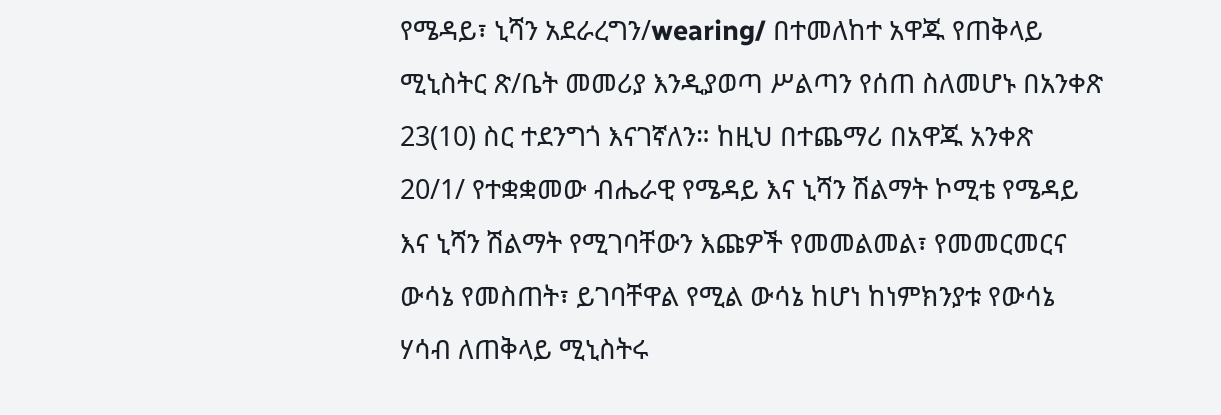የሜዳይ፣ ኒሻን አደራረግን/wearing/ በተመለከተ አዋጁ የጠቅላይ ሚኒስትር ጽ/ቤት መመሪያ እንዲያወጣ ሥልጣን የሰጠ ስለመሆኑ በአንቀጽ 23(10) ስር ተደንግጎ እናገኛለን። ከዚህ በተጨማሪ በአዋጁ አንቀጽ 20/1/ የተቋቋመው ብሔራዊ የሜዳይ እና ኒሻን ሽልማት ኮሚቴ የሜዳይ እና ኒሻን ሽልማት የሚገባቸውን እጩዎች የመመልመል፣ የመመርመርና ውሳኔ የመስጠት፣ ይገባቸዋል የሚል ውሳኔ ከሆነ ከነምክንያቱ የውሳኔ ሃሳብ ለጠቅላይ ሚኒስትሩ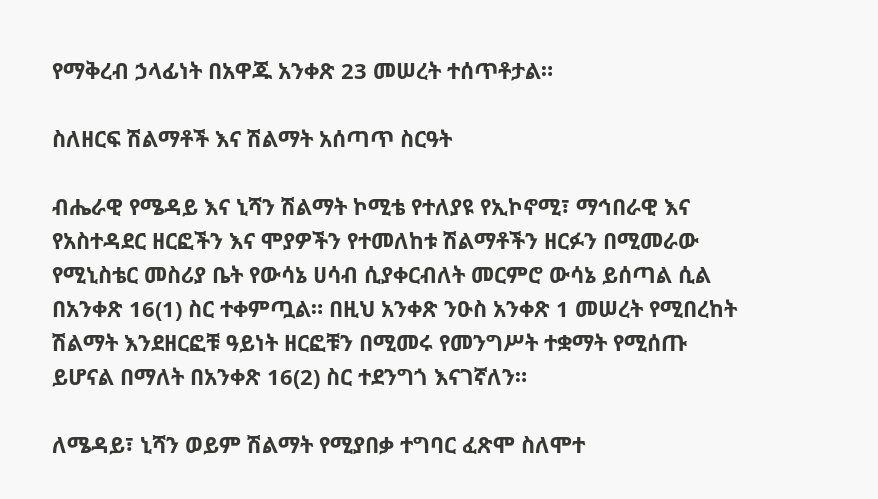የማቅረብ ኃላፊነት በአዋጁ አንቀጽ 23 መሠረት ተሰጥቶታል።

ስለዘርፍ ሽልማቶች እና ሽልማት አሰጣጥ ስርዓት

ብሔራዊ የሜዳይ እና ኒሻን ሽልማት ኮሚቴ የተለያዩ የኢኮኖሚ፣ ማኅበራዊ እና የአስተዳደር ዘርፎችን እና ሞያዎችን የተመለከቱ ሽልማቶችን ዘርፉን በሚመራው የሚኒስቴር መስሪያ ቤት የውሳኔ ሀሳብ ሲያቀርብለት መርምሮ ውሳኔ ይሰጣል ሲል በአንቀጽ 16(1) ስር ተቀምጧል። በዚህ አንቀጽ ንዑስ አንቀጽ 1 መሠረት የሚበረከት ሽልማት እንደዘርፎቹ ዓይነት ዘርፎቹን በሚመሩ የመንግሥት ተቋማት የሚሰጡ ይሆናል በማለት በአንቀጽ 16(2) ስር ተደንግጎ እናገኛለን።

ለሜዳይ፣ ኒሻን ወይም ሽልማት የሚያበቃ ተግባር ፈጽሞ ስለሞተ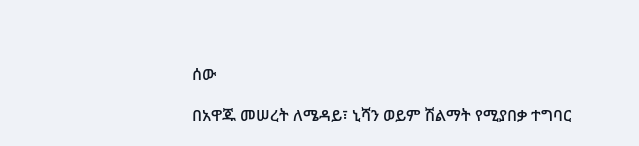ሰው

በአዋጁ መሠረት ለሜዳይ፣ ኒሻን ወይም ሽልማት የሚያበቃ ተግባር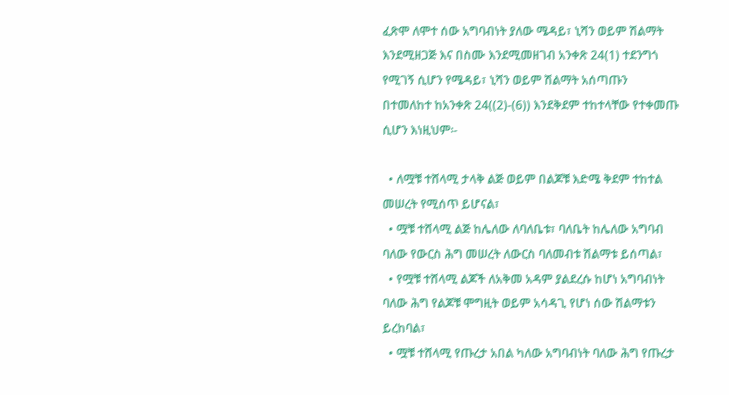ፈጽሞ ለሞተ ሰው አግባብነት ያለው ሜዳይ፣ ኒሻን ወይም ሽልማት እንደሚዘጋጅ እና በስሙ እንደሚመዘገብ አንቀጽ 24(1) ተደንግጎ የሚገኝ ሲሆን የሜዳይ፣ ኒሻን ወይም ሽልማት አሰጣጡን በተመለከተ ከአንቀጽ 24((2)-(6)) እንደቅደም ተከተላቸው የተቀመጡ ሲሆን እነዚህም፡-

  • ለሟቹ ተሸላሚ ታላቅ ልጅ ወይም በልጆቹ እድሜ ቅደም ተከተል መሠረት የሚሰጥ ይሆናል፣
  • ሟቹ ተሸላሚ ልጅ ከሌለው ለባለቤቱ፣ ባለቤት ከሌለው አግባብ ባለው የውርስ ሕግ መሠረት ለውርስ ባለመብቱ ሽልማቱ ይሰጣል፣
  • የሟቹ ተሸላሚ ልጆች ለአቅመ አዳም ያልደረሱ ከሆነ አግባብነት ባለው ሕግ የልጆቹ ሞግዚት ወይም አሳዳጊ የሆነ ሰው ሽልማቱን ይረከባል፣
  • ሟቹ ተሸላሚ የጡረታ አበል ካለው አግባብነት ባለው ሕግ የጡረታ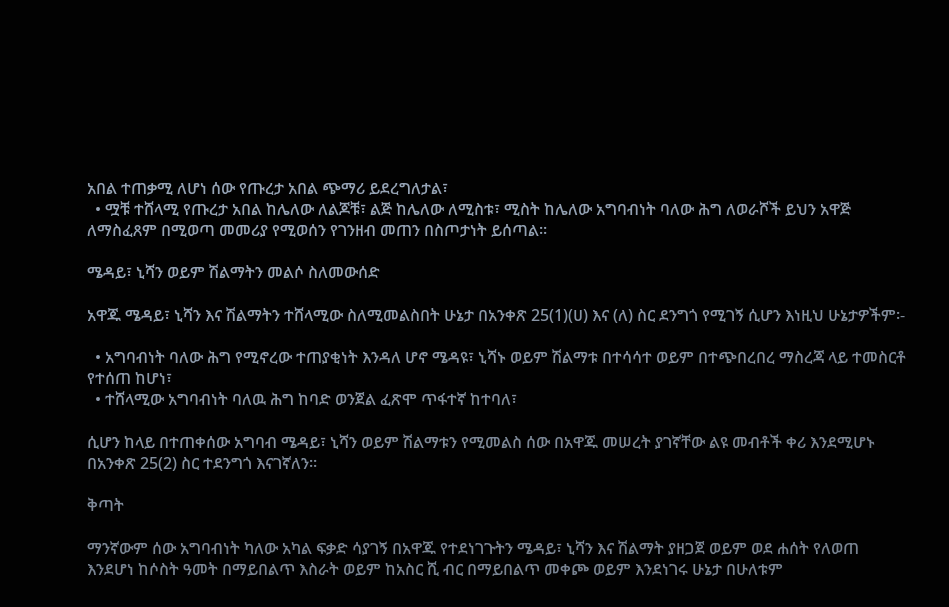አበል ተጠቃሚ ለሆነ ሰው የጡረታ አበል ጭማሪ ይደረግለታል፣
  • ሟቹ ተሸላሚ የጡረታ አበል ከሌለው ለልጆቹ፣ ልጅ ከሌለው ለሚስቱ፣ ሚስት ከሌለው አግባብነት ባለው ሕግ ለወራሾች ይህን አዋጅ ለማስፈጸም በሚወጣ መመሪያ የሚወሰን የገንዘብ መጠን በስጦታነት ይሰጣል።

ሜዳይ፣ ኒሻን ወይም ሽልማትን መልሶ ስለመውሰድ

አዋጁ ሜዳይ፣ ኒሻን እና ሽልማትን ተሸላሚው ስለሚመልስበት ሁኔታ በአንቀጽ 25(1)(ሀ) እና (ለ) ስር ደንግጎ የሚገኝ ሲሆን እነዚህ ሁኔታዎችም፡-

  • አግባብነት ባለው ሕግ የሚኖረው ተጠያቂነት እንዳለ ሆኖ ሜዳዩ፣ ኒሻኑ ወይም ሽልማቱ በተሳሳተ ወይም በተጭበረበረ ማስረጃ ላይ ተመስርቶ የተሰጠ ከሆነ፣
  • ተሸላሚው አግባብነት ባለዉ ሕግ ከባድ ወንጀል ፈጽሞ ጥፋተኛ ከተባለ፣

ሲሆን ከላይ በተጠቀሰው አግባብ ሜዳይ፣ ኒሻን ወይም ሽልማቱን የሚመልስ ሰው በአዋጁ መሠረት ያገኛቸው ልዩ መብቶች ቀሪ እንደሚሆኑ በአንቀጽ 25(2) ስር ተደንግጎ እናገኛለን።

ቅጣት

ማንኛውም ሰው አግባብነት ካለው አካል ፍቃድ ሳያገኝ በአዋጁ የተደነገጉትን ሜዳይ፣ ኒሻን እና ሽልማት ያዘጋጀ ወይም ወደ ሐሰት የለወጠ እንደሆነ ከሶስት ዓመት በማይበልጥ እስራት ወይም ከአስር ሺ ብር በማይበልጥ መቀጮ ወይም እንደነገሩ ሁኔታ በሁለቱም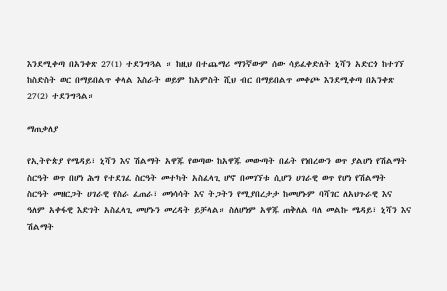እንደሚቀጣ በአንቀጽ 27(1) ተደንግጓል ። ከዚህ በተጨማሪ ማንኛውም ሰው ሳይፈቀድለት ኒሻን አድርጎ ከተገኘ ከስድስት ወር በማይበልጥ ቀላል እስራት ወይም ከአምስት ሺህ ብር በማይበልጥ መቀጮ እንደሚቀጣ በአንቀጽ 27(2) ተደንግጓል።

ማጠቃለያ

የኢትዮጵያ የሜዳይ፣ ኒሻን እና ሽልማት አዋጁ የወጣው ከአዋጁ መውጣት በፊት የነበረውን ወጥ ያልሆነ የሽልማት ስርዓት ወጥ በሆነ ሕግ የተደገፈ ስርዓት መተካት አስፈላጊ ሆኖ በመገኘቱ ሲሆን ሀገራዊ ወጥ የሆነ የሽልማት ስርዓት መዘርጋት ሀገራዊ የስራ ፈጠራ፣ መነሳሳት እና ትጋትን የሚያበረታታ ከመሆኑም ባሻገር ለአህጉራዊ እና ዓለም አቀፋዊ እድገት አስፈላጊ መሆኑን መረዳት ይቻላል። ስለሆነም አዋጁ ጠቅለል ባለ መልኩ ሜዳይ፣ ኒሻን እና ሽልማት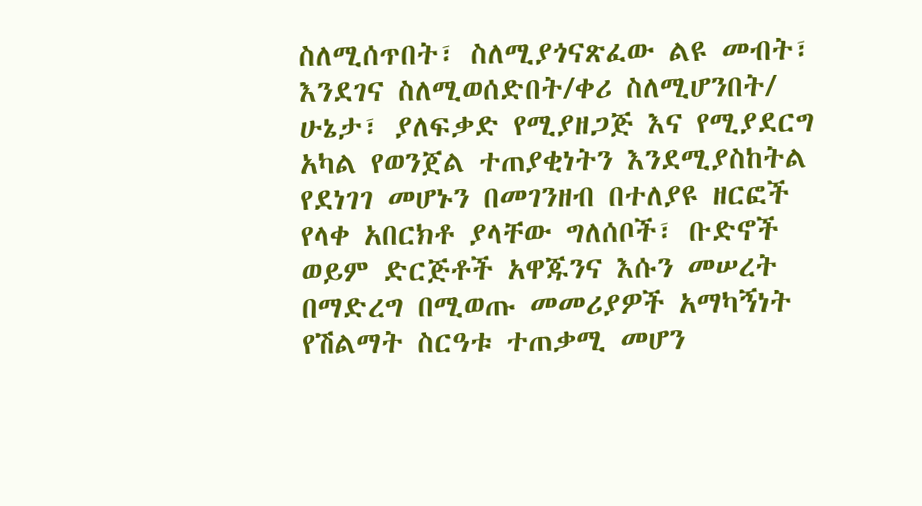ስለሚሰጥበት፣ ስለሚያጎናጽፈው ልዩ መብት፣ እንደገና ስለሚወሰድበት/ቀሪ ስለሚሆንበት/ ሁኔታ፣ ያለፍቃድ የሚያዘጋጅ እና የሚያደርግ አካል የወንጀል ተጠያቂነትን እንደሚያስከትል የደነገገ መሆኑን በመገንዘብ በተለያዩ ዘርፎች የላቀ አበርክቶ ያላቸው ግለሰቦች፣ ቡድኖች ወይም ድርጅቶች አዋጁንና እሱን መሠረት በማድረግ በሚወጡ መመሪያዎች አማካኝነት የሽልማት ስርዓቱ ተጠቃሚ መሆን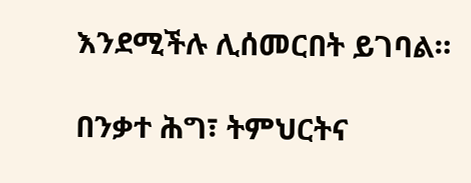እንደሚችሉ ሊሰመርበት ይገባል።

በንቃተ ሕግ፣ ትምህርትና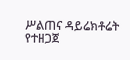ሥልጠና ዳይሬክቶሬት የተዘጋጀ